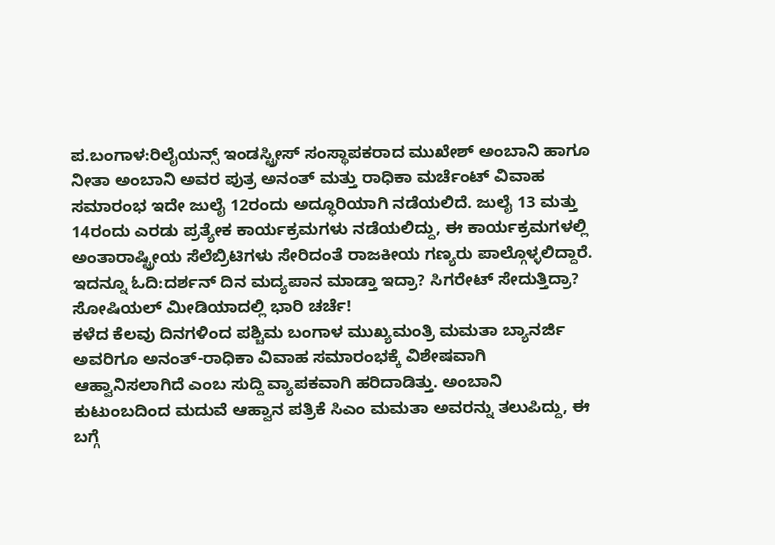ಪ.ಬಂಗಾಳ:ರಿಲೈಯನ್ಸ್ ಇಂಡಸ್ಟ್ರೀಸ್ ಸಂಸ್ಥಾಪಕರಾದ ಮುಖೇಶ್ ಅಂಬಾನಿ ಹಾಗೂ ನೀತಾ ಅಂಬಾನಿ ಅವರ ಪುತ್ರ ಅನಂತ್ ಮತ್ತು ರಾಧಿಕಾ ಮರ್ಚೆಂಟ್ ವಿವಾಹ ಸಮಾರಂಭ ಇದೇ ಜುಲೈ 12ರಂದು ಅದ್ಧೂರಿಯಾಗಿ ನಡೆಯಲಿದೆ. ಜುಲೈ 13 ಮತ್ತು 14ರಂದು ಎರಡು ಪ್ರತ್ಯೇಕ ಕಾರ್ಯಕ್ರಮಗಳು ನಡೆಯಲಿದ್ದು, ಈ ಕಾರ್ಯಕ್ರಮಗಳಲ್ಲಿ ಅಂತಾರಾಷ್ಟ್ರೀಯ ಸೆಲೆಬ್ರಿಟಿಗಳು ಸೇರಿದಂತೆ ರಾಜಕೀಯ ಗಣ್ಯರು ಪಾಲ್ಗೊಳ್ಳಲಿದ್ದಾರೆ.
ಇದನ್ನೂ ಓದಿ:ದರ್ಶನ್ ದಿನ ಮದ್ಯಪಾನ ಮಾಡ್ತಾ ಇದ್ರಾ? ಸಿಗರೇಟ್ ಸೇದುತ್ತಿದ್ರಾ? ಸೋಷಿಯಲ್ ಮೀಡಿಯಾದಲ್ಲಿ ಭಾರಿ ಚರ್ಚೆ!
ಕಳೆದ ಕೆಲವು ದಿನಗಳಿಂದ ಪಶ್ಚಿಮ ಬಂಗಾಳ ಮುಖ್ಯಮಂತ್ರಿ ಮಮತಾ ಬ್ಯಾನರ್ಜಿ ಅವರಿಗೂ ಅನಂತ್-ರಾಧಿಕಾ ವಿವಾಹ ಸಮಾರಂಭಕ್ಕೆ ವಿಶೇಷವಾಗಿ ಆಹ್ವಾನಿಸಲಾಗಿದೆ ಎಂಬ ಸುದ್ದಿ ವ್ಯಾಪಕವಾಗಿ ಹರಿದಾಡಿತ್ತು. ಅಂಬಾನಿ ಕುಟುಂಬದಿಂದ ಮದುವೆ ಆಹ್ವಾನ ಪತ್ರಿಕೆ ಸಿಎಂ ಮಮತಾ ಅವರನ್ನು ತಲುಪಿದ್ದು, ಈ ಬಗ್ಗೆ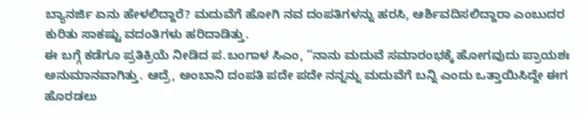ಬ್ಯಾನರ್ಜಿ ಏನು ಹೇಳಲಿದ್ದಾರೆ? ಮದುವೆಗೆ ಹೋಗಿ ನವ ದಂಪತಿಗಳನ್ನು ಹರಸಿ, ಆರ್ಶಿವದಿಸಲಿದ್ದಾರಾ ಎಂಬುದರ ಕುರಿತು ಸಾಕಷ್ಟು ವದಂತಿಗಳು ಹರಿದಾಡಿತ್ತು.
ಈ ಬಗ್ಗೆ ಕಡೆಗೂ ಪ್ರತಿಕ್ರಿಯೆ ನೀಡಿದ ಪ.ಬಂಗಾಳ ಸಿಎಂ, “ನಾನು ಮದುವೆ ಸಮಾರಂಭಕ್ಕೆ ಹೋಗವುದು ಪ್ರಾಯಶಃ ಅನುಮಾನವಾಗಿತ್ತು. ಆದ್ರೆ, ಅಂಬಾನಿ ದಂಪತಿ ಪದೇ ಪದೇ ನನ್ನನ್ನು ಮದುವೆಗೆ ಬನ್ನಿ ಎಂದು ಒತ್ತಾಯಿಸಿದ್ದೇ ಈಗ ಹೊರಡಲು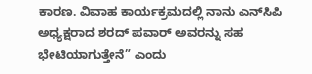ಕಾರಣ. ವಿವಾಹ ಕಾರ್ಯಕ್ರಮದಲ್ಲಿ ನಾನು ಎನ್‌ಸಿಪಿ ಅಧ್ಯಕ್ಷರಾದ ಶರದ್ ಪವಾರ್ ಅವರನ್ನು ಸಹ ಭೇಟಿಯಾಗುತ್ತೇನೆ” ಎಂದು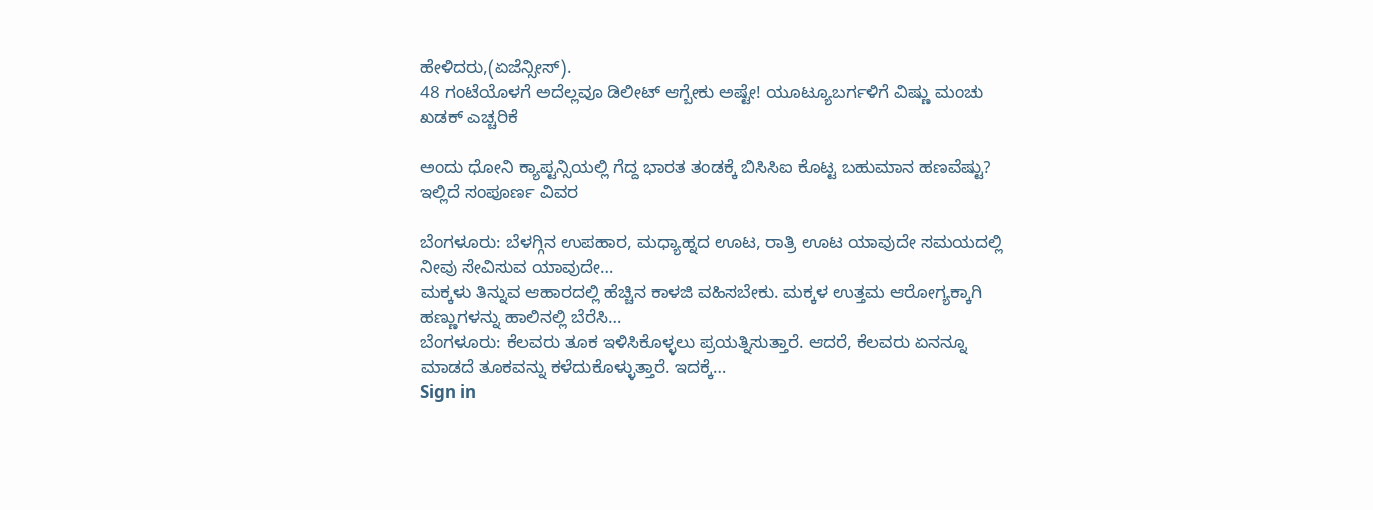ಹೇಳಿದರು,(ಏಜೆನ್ಸೀಸ್).
48 ಗಂಟೆಯೊಳಗೆ ಅದೆಲ್ಲವೂ ಡಿಲೀಟ್ ಆಗ್ಬೇಕು ಅಷ್ಟೇ! ಯೂಟ್ಯೂಬರ್ಗಳಿಗೆ ವಿಷ್ಣು ಮಂಚು ಖಡಕ್ ಎಚ್ಚರಿಕೆ

ಅಂದು ಧೋನಿ ಕ್ಯಾಪ್ಟನ್ಸಿಯಲ್ಲಿ ಗೆದ್ದ ಭಾರತ ತಂಡಕ್ಕೆ ಬಿಸಿಸಿಐ ಕೊಟ್ಟ ಬಹುಮಾನ ಹಣವೆಷ್ಟು? ಇಲ್ಲಿದೆ ಸಂಪೂರ್ಣ ವಿವರ

ಬೆಂಗಳೂರು: ಬೆಳಗ್ಗಿನ ಉಪಹಾರ, ಮಧ್ಯಾಹ್ನದ ಊಟ, ರಾತ್ರಿ ಊಟ ಯಾವುದೇ ಸಮಯದಲ್ಲಿ ನೀವು ಸೇವಿಸುವ ಯಾವುದೇ…
ಮಕ್ಕಳು ತಿನ್ನುವ ಆಹಾರದಲ್ಲಿ ಹೆಚ್ಚಿನ ಕಾಳಜಿ ವಹಿಸಬೇಕು. ಮಕ್ಕಳ ಉತ್ತಮ ಆರೋಗ್ಯಕ್ಕಾಗಿ ಹಣ್ಣುಗಳನ್ನು ಹಾಲಿನಲ್ಲಿ ಬೆರೆಸಿ…
ಬೆಂಗಳೂರು: ಕೆಲವರು ತೂಕ ಇಳಿಸಿಕೊಳ್ಳಲು ಪ್ರಯತ್ನಿಸುತ್ತಾರೆ. ಆದರೆ, ಕೆಲವರು ಏನನ್ನೂ ಮಾಡದೆ ತೂಕವನ್ನು ಕಳೆದುಕೊಳ್ಳುತ್ತಾರೆ. ಇದಕ್ಕೆ…
Sign in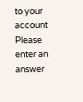to your account
Please enter an answer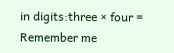in digits:three × four =
Remember me